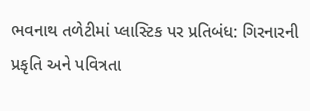ભવનાથ તળેટીમાં પ્લાસ્ટિક પર પ્રતિબંધ: ગિરનારની પ્રકૃતિ અને પવિત્રતા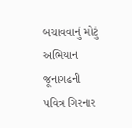બચાવવાનું મોટું અભિયાન
જૂનાગઢની પવિત્ર ગિરનાર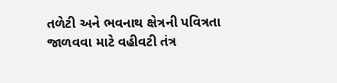તળેટી અને ભવનાથ ક્ષેત્રની પવિત્રતા જાળવવા માટે વહીવટી તંત્ર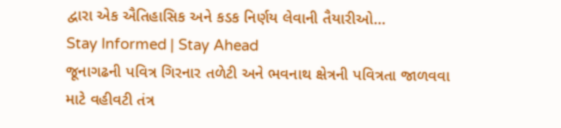દ્વારા એક ઐતિહાસિક અને કડક નિર્ણય લેવાની તૈયારીઓ…
Stay Informed | Stay Ahead
જૂનાગઢની પવિત્ર ગિરનાર તળેટી અને ભવનાથ ક્ષેત્રની પવિત્રતા જાળવવા માટે વહીવટી તંત્ર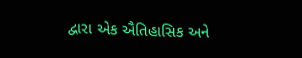દ્વારા એક ઐતિહાસિક અને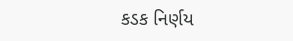કડક નિર્ણય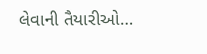લેવાની તૈયારીઓ…